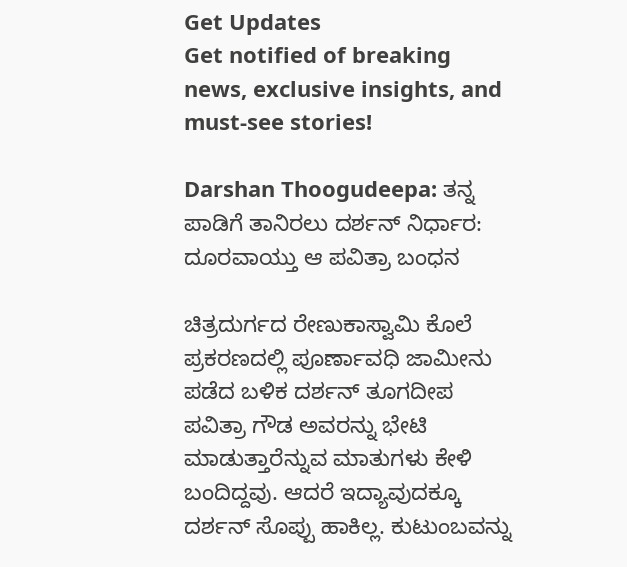Get Updates
Get notified of breaking news, exclusive insights, and must-see stories!

Darshan Thoogudeepa: ತನ್ನ ಪಾಡಿಗೆ ತಾನಿರಲು ದರ್ಶನ್ ನಿರ್ಧಾರ: ದೂರವಾಯ್ತು ಆ ಪವಿತ್ರಾ ಬಂಧನ

ಚಿತ್ರದುರ್ಗದ ರೇಣುಕಾಸ್ವಾಮಿ ಕೊಲೆ ಪ್ರಕರಣದಲ್ಲಿ ಪೂರ್ಣಾವಧಿ ಜಾಮೀನು ಪಡೆದ ಬಳಿಕ ದರ್ಶನ್ ತೂಗದೀಪ ಪವಿತ್ರಾ ಗೌಡ ಅವರನ್ನು ಭೇಟಿ ಮಾಡುತ್ತಾರೆನ್ನುವ ಮಾತುಗಳು ಕೇಳಿ ಬಂದಿದ್ದವು. ಆದರೆ ಇದ್ಯಾವುದಕ್ಕೂ ದರ್ಶನ್ ಸೊಪ್ಪು ಹಾಕಿಲ್ಲ. ಕುಟುಂಬವನ್ನು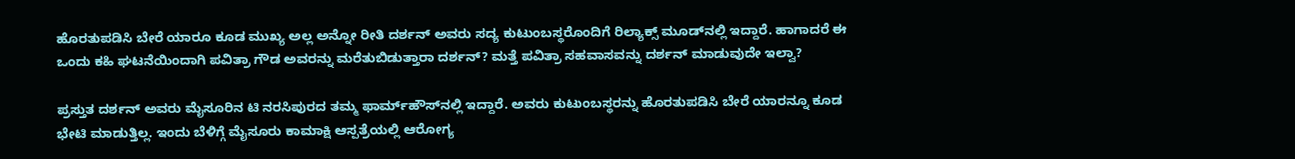ಹೊರತುಪಡಿಸಿ ಬೇರೆ ಯಾರೂ ಕೂಡ ಮುಖ್ಯ ಅಲ್ಲ ಅನ್ನೋ ರೀತಿ ದರ್ಶನ್ ಅವರು ಸದ್ಯ ಕುಟುಂಬಸ್ಥರೊಂದಿಗೆ ರಿಲ್ಯಾಕ್ಸ್ ಮೂಡ್‌ನಲ್ಲಿ ಇದ್ದಾರೆ. ಹಾಗಾದರೆ ಈ ಒಂದು ಕಹಿ ಘಟನೆಯಿಂದಾಗಿ ಪವಿತ್ರಾ ಗೌಡ ಅವರನ್ನು ಮರೆತುಬಿಡುತ್ತಾರಾ ದರ್ಶನ್? ಮತ್ತೆ ಪವಿತ್ರಾ ಸಹವಾಸವನ್ನು ದರ್ಶನ್ ಮಾಡುವುದೇ ಇಲ್ವಾ?

ಪ್ರಸ್ತುತ ದರ್ಶನ್ ಅವರು ಮೈಸೂರಿನ ಟಿ ನರಸಿಪುರದ ತಮ್ಮ ಫಾರ್ಮ್‌ಹೌಸ್‌ನಲ್ಲಿ ಇದ್ದಾರೆ. ಅವರು ಕುಟುಂಬಸ್ಥರನ್ನು ಹೊರತುಪಡಿಸಿ ಬೇರೆ ಯಾರನ್ನೂ ಕೂಡ ಭೇಟಿ ಮಾಡುತ್ತಿಲ್ಲ. ಇಂದು ಬೆಳಿಗ್ಗೆ ಮೈಸೂರು ಕಾಮಾಕ್ಷಿ ಆಸ್ಪತ್ರೆಯಲ್ಲಿ ಆರೋಗ್ಯ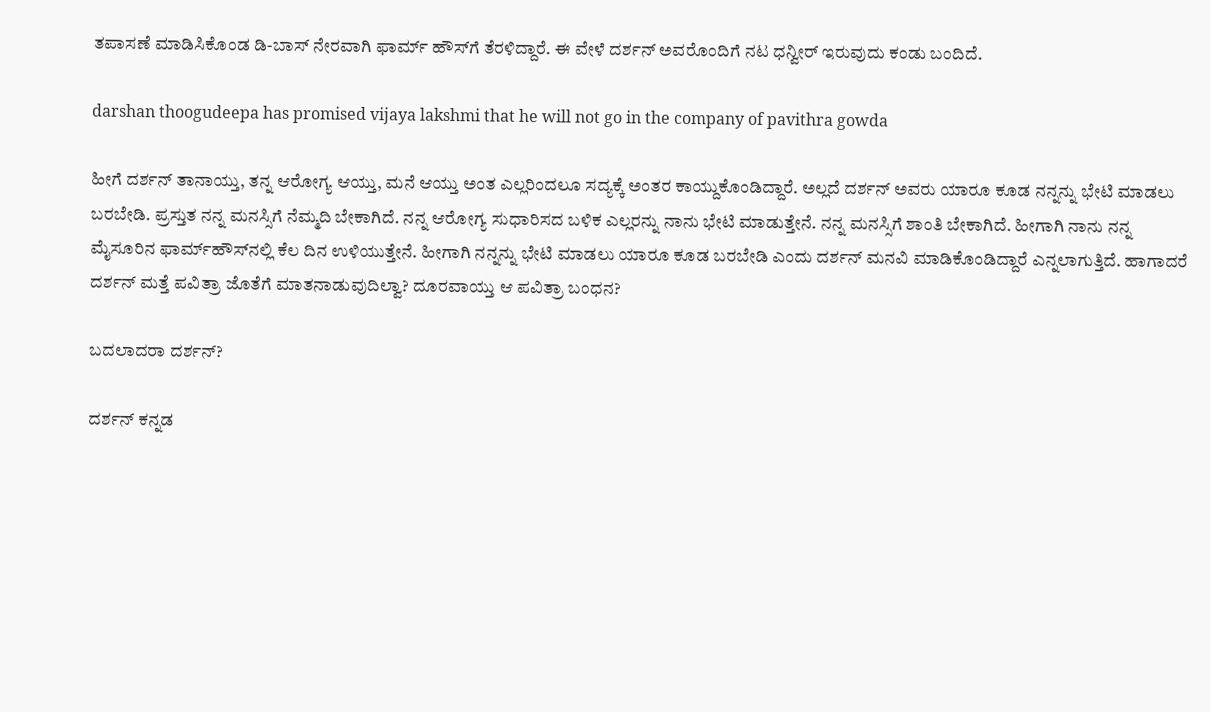ತಪಾಸಣೆ ಮಾಡಿಸಿಕೊಂಡ ಡಿ-ಬಾಸ್ ನೇರವಾಗಿ ಫಾರ್ಮ್‌ ಹೌಸ್‌ಗೆ ತೆರಳಿದ್ದಾರೆ. ಈ ವೇಳೆ ದರ್ಶನ್‌ ಅವರೊಂದಿಗೆ ನಟ ಧನ್ವೀರ್ ಇರುವುದು ಕಂಡು ಬಂದಿದೆ.

darshan thoogudeepa has promised vijaya lakshmi that he will not go in the company of pavithra gowda

ಹೀಗೆ ದರ್ಶನ್ ತಾನಾಯ್ತು, ತನ್ನ ಆರೋಗ್ಯ ಆಯ್ತು, ಮನೆ ಆಯ್ತು ಅಂತ ಎಲ್ಲರಿಂದಲೂ ಸದ್ಯಕ್ಕೆ ಅಂತರ ಕಾಯ್ದುಕೊಂಡಿದ್ದಾರೆ. ಅಲ್ಲದೆ ದರ್ಶನ್ ಅವರು ಯಾರೂ ಕೂಡ ನನ್ನನ್ನು ಭೇಟಿ ಮಾಡಲು ಬರಬೇಡಿ. ಪ್ರಸ್ತುತ ನನ್ನ ಮನಸ್ಸಿಗೆ ನೆಮ್ಮದಿ ಬೇಕಾಗಿದೆ. ನನ್ನ ಆರೋಗ್ಯ ಸುಧಾರಿಸದ ಬಳಿಕ ಎಲ್ಲರನ್ನು ನಾನು ಭೇಟಿ ಮಾಡುತ್ತೇನೆ. ನನ್ನ ಮನಸ್ಸಿಗೆ ಶಾಂತಿ ಬೇಕಾಗಿದೆ. ಹೀಗಾಗಿ ನಾನು ನನ್ನ ಮೈಸೂರಿನ ಫಾರ್ಮ್‌ಹೌಸ್‌ನಲ್ಲಿ ಕೆಲ ದಿನ ಉಳಿಯುತ್ತೇನೆ. ಹೀಗಾಗಿ ನನ್ನನ್ನು ಭೇಟಿ ಮಾಡಲು ಯಾರೂ ಕೂಡ ಬರಬೇಡಿ ಎಂದು ದರ್ಶನ್ ಮನವಿ ಮಾಡಿಕೊಂಡಿದ್ದಾರೆ ಎನ್ನಲಾಗುತ್ತಿದೆ. ಹಾಗಾದರೆ ದರ್ಶನ್ ಮತ್ತೆ ಪವಿತ್ರಾ ಜೊತೆಗೆ ಮಾತನಾಡುವುದಿಲ್ವಾ? ದೂರವಾಯ್ತು ಆ ಪವಿತ್ರಾ ಬಂಧನ?

ಬದಲಾದರಾ ದರ್ಶನ್?

ದರ್ಶನ್ ಕನ್ನಡ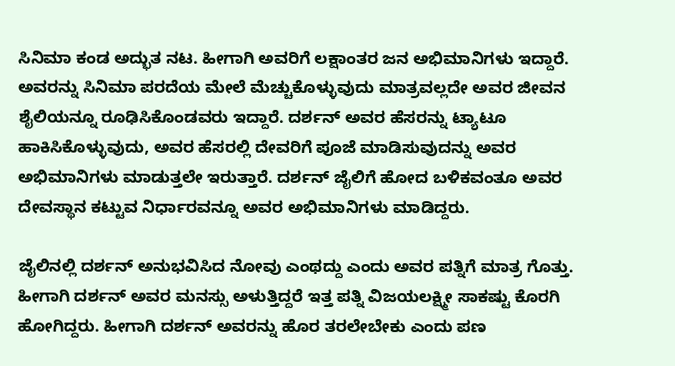ಸಿನಿಮಾ ಕಂಡ ಅದ್ಭುತ ನಟ. ಹೀಗಾಗಿ ಅವರಿಗೆ ಲಕ್ಷಾಂತರ ಜನ ಅಭಿಮಾನಿಗಳು ಇದ್ದಾರೆ. ಅವರನ್ನು ಸಿನಿಮಾ ಪರದೆಯ ಮೇಲೆ ಮೆಚ್ಚುಕೊಳ್ಳುವುದು ಮಾತ್ರವಲ್ಲದೇ ಅವರ ಜೀವನ ಶೈಲಿಯನ್ನೂ ರೂಢಿಸಿಕೊಂಡವರು ಇದ್ದಾರೆ. ದರ್ಶನ್ ಅವರ ಹೆಸರನ್ನು ಟ್ಯಾಟೂ ಹಾಕಿಸಿಕೊಳ್ಳುವುದು, ಅವರ ಹೆಸರಲ್ಲಿ ದೇವರಿಗೆ ಪೂಜೆ ಮಾಡಿಸುವುದನ್ನು ಅವರ ಅಭಿಮಾನಿಗಳು ಮಾಡುತ್ತಲೇ ಇರುತ್ತಾರೆ. ದರ್ಶನ್ ಜೈಲಿಗೆ ಹೋದ ಬಳಿಕವಂತೂ ಅವರ ದೇವಸ್ಥಾನ ಕಟ್ಟುವ ನಿರ್ಧಾರವನ್ನೂ ಅವರ ಅಭಿಮಾನಿಗಳು ಮಾಡಿದ್ದರು.

ಜೈಲಿನಲ್ಲಿ ದರ್ಶನ್ ಅನುಭವಿಸಿದ ನೋವು ಎಂಥದ್ದು ಎಂದು ಅವರ ಪತ್ನಿಗೆ ಮಾತ್ರ ಗೊತ್ತು. ಹೀಗಾಗಿ ದರ್ಶನ್ ಅವರ ಮನಸ್ಸು ಅಳುತ್ತಿದ್ದರೆ ಇತ್ತ ಪತ್ನಿ ವಿಜಯಲಕ್ಷ್ಮೀ ಸಾಕಷ್ಟು ಕೊರಗಿ ಹೋಗಿದ್ದರು. ಹೀಗಾಗಿ ದರ್ಶನ್ ಅವರನ್ನು ಹೊರ ತರಲೇಬೇಕು ಎಂದು ಪಣ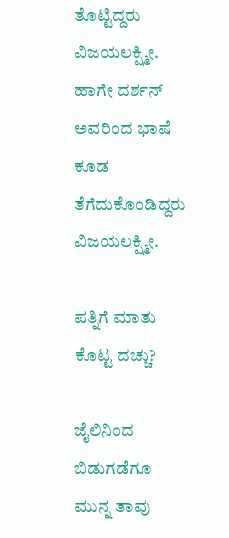ತೊಟ್ಟಿದ್ದರು ವಿಜಯಲಕ್ಷ್ಮೀ. ಹಾಗೇ ದರ್ಶನ್ ಅವರಿಂದ ಭಾಷೆ ಕೂಡ ತೆಗೆದುಕೊಂಡಿದ್ದರು ವಿಜಯಲಕ್ಷ್ಮೀ.

ಪತ್ನಿಗೆ ಮಾತು ಕೊಟ್ಟ ದಚ್ಚು?

ಜೈಲಿನಿಂದ ಬಿಡುಗಡೆಗೂ ಮುನ್ನ ತಾವು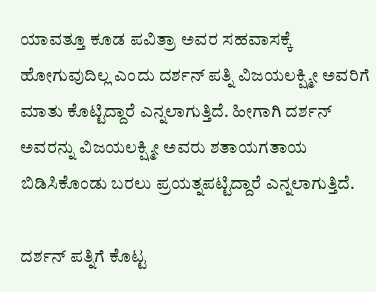ಯಾವತ್ತೂ ಕೂಡ ಪವಿತ್ರಾ ಅವರ ಸಹವಾಸಕ್ಕೆ ಹೋಗುವುದಿಲ್ಲ ಎಂದು ದರ್ಶನ್ ಪತ್ನಿ ವಿಜಯಲಕ್ಷ್ಮೀ ಅವರಿಗೆ ಮಾತು ಕೊಟ್ಟಿದ್ದಾರೆ ಎನ್ನಲಾಗುತ್ತಿದೆ. ಹೀಗಾಗಿ ದರ್ಶನ್ ಅವರನ್ನು ವಿಜಯಲಕ್ಷ್ಮೀ ಅವರು ಶತಾಯಗತಾಯ ಬಿಡಿಸಿಕೊಂಡು ಬರಲು ಪ್ರಯತ್ನಪಟ್ಟಿದ್ದಾರೆ ಎನ್ನಲಾಗುತ್ತಿದೆ.

ದರ್ಶನ್ ಪತ್ನಿಗೆ ಕೊಟ್ಟ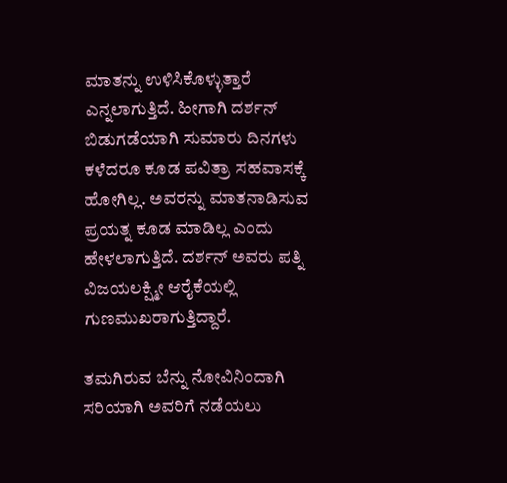ಮಾತನ್ನು ಉಳಿಸಿಕೊಳ್ಳುತ್ತಾರೆ ಎನ್ನಲಾಗುತ್ತಿದೆ. ಹೀಗಾಗಿ ದರ್ಶನ್ ಬಿಡುಗಡೆಯಾಗಿ ಸುಮಾರು ದಿನಗಳು ಕಳೆದರೂ ಕೂಡ ಪವಿತ್ರಾ ಸಹವಾಸಕ್ಕೆ ಹೋಗಿಲ್ಲ. ಅವರನ್ನು ಮಾತನಾಡಿಸುವ ಪ್ರಯತ್ನ ಕೂಡ ಮಾಡಿಲ್ಲ ಎಂದು ಹೇಳಲಾಗುತ್ತಿದೆ. ದರ್ಶನ್ ಅವರು ಪತ್ನಿ ವಿಜಯಲಕ್ಷ್ಮೀ ಆರೈಕೆಯಲ್ಲಿ ಗುಣಮುಖರಾಗುತ್ತಿದ್ದಾರೆ.

ತಮಗಿರುವ ಬೆನ್ನು ನೋವಿನಿಂದಾಗಿ ಸರಿಯಾಗಿ ಅವರಿಗೆ ನಡೆಯಲು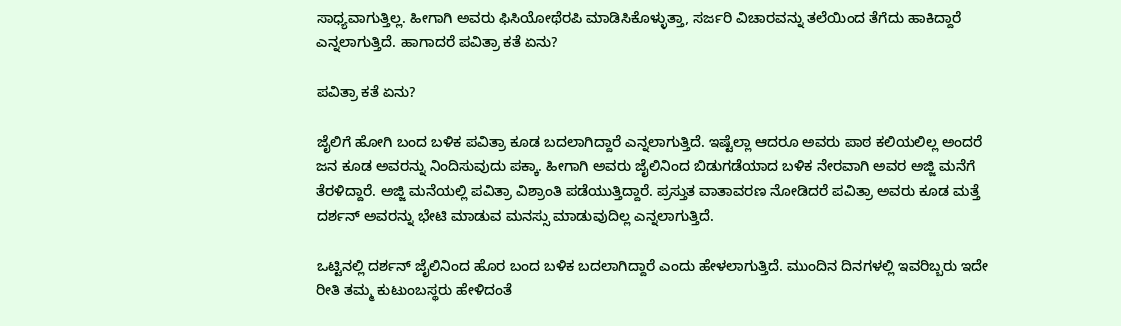ಸಾಧ್ಯವಾಗುತ್ತಿಲ್ಲ. ಹೀಗಾಗಿ ಅವರು ಫಿಸಿಯೋಥೆರಪಿ ಮಾಡಿಸಿಕೊಳ್ಳುತ್ತಾ, ಸರ್ಜರಿ ವಿಚಾರವನ್ನು ತಲೆಯಿಂದ ತೆಗೆದು ಹಾಕಿದ್ದಾರೆ ಎನ್ನಲಾಗುತ್ತಿದೆ. ಹಾಗಾದರೆ ಪವಿತ್ರಾ ಕತೆ ಏನು?

ಪವಿತ್ರಾ ಕತೆ ಏನು?

ಜೈಲಿಗೆ ಹೋಗಿ ಬಂದ ಬಳಿಕ ಪವಿತ್ರಾ ಕೂಡ ಬದಲಾಗಿದ್ದಾರೆ ಎನ್ನಲಾಗುತ್ತಿದೆ. ಇಷ್ಟೆಲ್ಲಾ ಆದರೂ ಅವರು ಪಾಠ ಕಲಿಯಲಿಲ್ಲ ಅಂದರೆ ಜನ ಕೂಡ ಅವರನ್ನು ನಿಂದಿಸುವುದು ಪಕ್ಕಾ. ಹೀಗಾಗಿ ಅವರು ಜೈಲಿನಿಂದ ಬಿಡುಗಡೆಯಾದ ಬಳಿಕ ನೇರವಾಗಿ ಅವರ ಅಜ್ಜಿ ಮನೆಗೆ ತೆರಳಿದ್ದಾರೆ. ಅಜ್ಜಿ ಮನೆಯಲ್ಲಿ ಪವಿತ್ರಾ ವಿಶ್ರಾಂತಿ ಪಡೆಯುತ್ತಿದ್ದಾರೆ. ಪ್ರಸ್ತುತ ವಾತಾವರಣ ನೋಡಿದರೆ ಪವಿತ್ರಾ ಅವರು ಕೂಡ ಮತ್ತೆ ದರ್ಶನ್ ಅವರನ್ನು ಭೇಟಿ ಮಾಡುವ ಮನಸ್ಸು ಮಾಡುವುದಿಲ್ಲ ಎನ್ನಲಾಗುತ್ತಿದೆ.

ಒಟ್ಟಿನಲ್ಲಿ ದರ್ಶನ್ ಜೈಲಿನಿಂದ ಹೊರ ಬಂದ ಬಳಿಕ ಬದಲಾಗಿದ್ದಾರೆ ಎಂದು ಹೇಳಲಾಗುತ್ತಿದೆ. ಮುಂದಿನ ದಿನಗಳಲ್ಲಿ ಇವರಿಬ್ಬರು ಇದೇ ರೀತಿ ತಮ್ಮ ಕುಟುಂಬಸ್ಥರು ಹೇಳಿದಂತೆ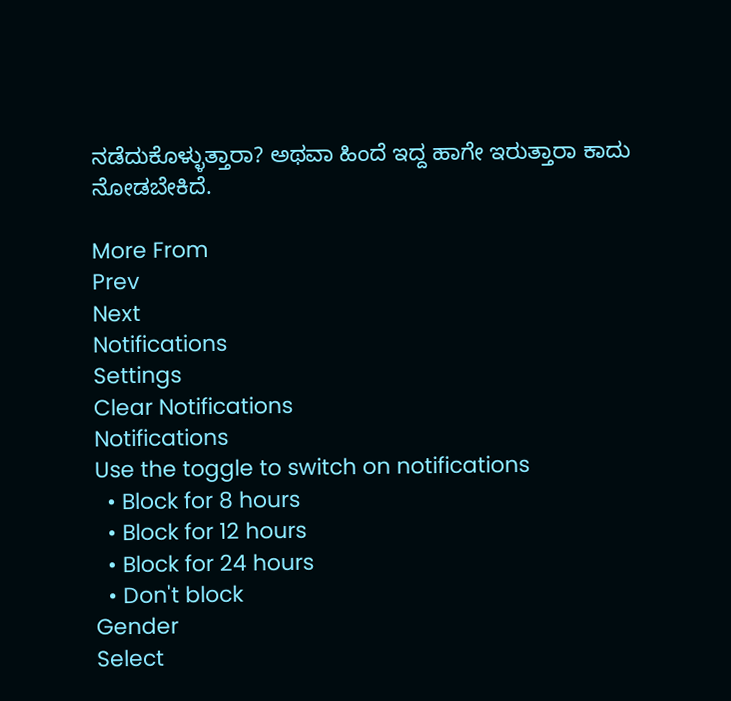ನಡೆದುಕೊಳ್ಳುತ್ತಾರಾ? ಅಥವಾ ಹಿಂದೆ ಇದ್ದ ಹಾಗೇ ಇರುತ್ತಾರಾ ಕಾದು ನೋಡಬೇಕಿದೆ.

More From
Prev
Next
Notifications
Settings
Clear Notifications
Notifications
Use the toggle to switch on notifications
  • Block for 8 hours
  • Block for 12 hours
  • Block for 24 hours
  • Don't block
Gender
Select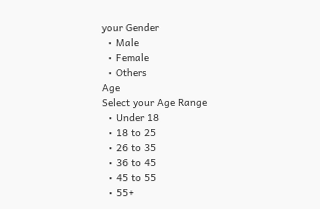your Gender
  • Male
  • Female
  • Others
Age
Select your Age Range
  • Under 18
  • 18 to 25
  • 26 to 35
  • 36 to 45
  • 45 to 55
  • 55+